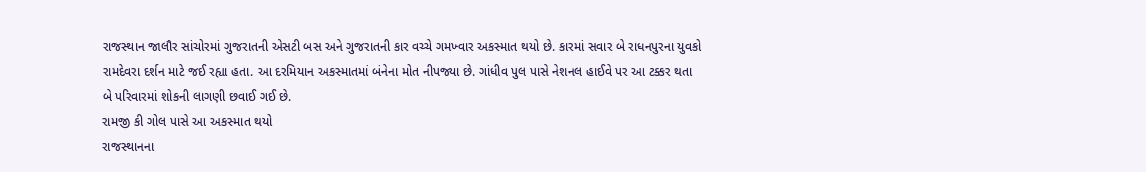રાજસ્થાન જાલૌર સાંચોરમાં ગુજરાતની એસટી બસ અને ગુજરાતની કાર વચ્ચે ગમખ્વાર અકસ્માત થયો છે. કારમાં સવાર બે રાધનપુરના યુવકો રામદેવરા દર્શન માટે જઈ રહ્યા હતા. આ દરમિયાન અકસ્માતમાં બંનેના મોત નીપજ્યા છે. ગાંધીવ પુલ પાસે નેશનલ હાઈવે પર આ ટક્કર થતા બે પરિવારમાં શોકની લાગણી છવાઈ ગઈ છે.
રામજી કી ગોલ પાસે આ અકસ્માત થયો
રાજસ્થાનના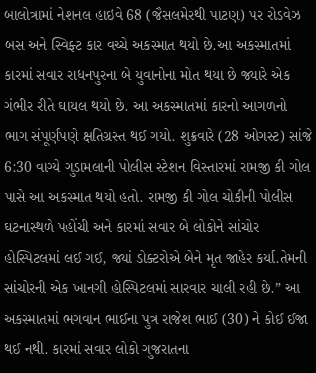બાલોત્રામાં નેશનલ હાઇવે 68 (જૈસલમેરથી પાટણ) પર રોડવેઝ બસ અને સ્વિફ્ટ કાર વચ્ચે અકસ્માત થયો છે.આ અકસ્માતમાં કારમાં સવાર રાધનપુરના બે યુવાનોના મોત થયા છે જ્યારે એક ગંભીર રીતે ઘાયલ થયો છે. આ અકસ્માતમાં કારનો આગળનો ભાગ સંપૂર્ણપણે ક્ષતિગ્રસ્ત થઈ ગયો. શુક્રવારે (28 ઓગસ્ટ) સાંજે 6:30 વાગ્યે ગુડામલાની પોલીસ સ્ટેશન વિસ્તારમાં રામજી કી ગોલ પાસે આ અકસ્માત થયો હતો. રામજી કી ગોલ ચોકીની પોલીસ ઘટનાસ્થળે પહોંચી અને કારમાં સવાર બે લોકોને સાંચોર હોસ્પિટલમાં લઈ ગઈ, જ્યાં ડોક્ટરોએ બેને મૃત જાહેર કર્યા.તેમની સાંચોરની એક ખાનગી હોસ્પિટલમાં સારવાર ચાલી રહી છે.” આ અકસ્માતમાં ભગવાન ભાઈના પુત્ર રાજેશ ભાઈ (30) ને કોઈ ઈજા થઈ નથી. કારમાં સવાર લોકો ગુજરાતના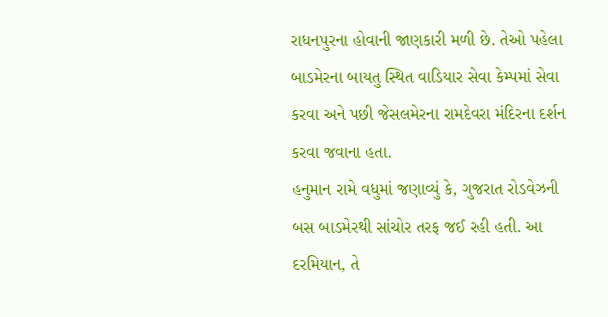રાધનપુરના હોવાની જાણકારી મળી છે. તેઓ પહેલા બાડમેરના બાયતુ સ્થિત વાડિયાર સેવા કેમ્પમાં સેવા કરવા અને પછી જેસલમેરના રામદેવરા મંદિરના દર્શન કરવા જવાના હતા.
હનુમાન રામે વધુમાં જણાવ્યું કે, ગુજરાત રોડવેઝની બસ બાડમેરથી સાંચોર તરફ જઈ રહી હતી. આ દરમિયાન, તે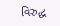વિરુદ્ધ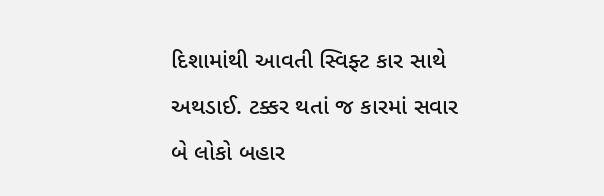દિશામાંથી આવતી સ્વિફ્ટ કાર સાથે અથડાઈ. ટક્કર થતાં જ કારમાં સવાર બે લોકો બહાર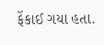ફેંકાઈ ગયા હતા.